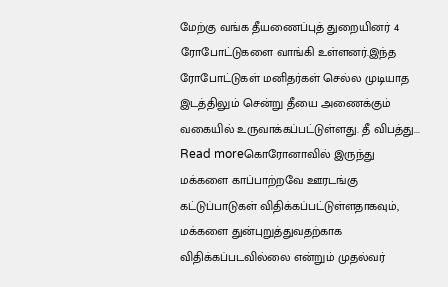மேற்கு வங்க தீயணைப்புத் துறையினர் 4 ரோபோட்டுகளை வாங்கி உள்ளனர்.இந்த ரோபோட்டுகள் மனிதர்கள் செல்ல முடியாத இடத்திலும் சென்று தீயை அணைக்கும் வகையில் உருவாக்கப்பட்டுள்ளது. தீ விபத்து...
Read moreகொரோனாவில் இருந்து மக்களை காப்பாற்றவே ஊரடங்கு கட்டுப்பாடுகள் விதிக்கப்பட்டுள்ளதாகவும், மக்களை துன்புறுத்துவதற்காக விதிக்கப்படவில்லை என்றும் முதல்வர்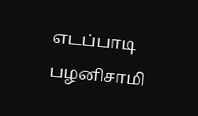எடப்பாடி பழனிசாமி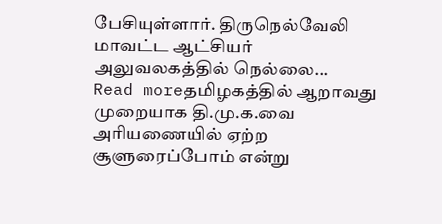பேசியுள்ளார். திருநெல்வேலி மாவட்ட ஆட்சியர் அலுவலகத்தில் நெல்லை...
Read moreதமிழகத்தில் ஆறாவது முறையாக தி.மு.க.வை அரியணையில் ஏற்ற சூளுரைப்போம் என்று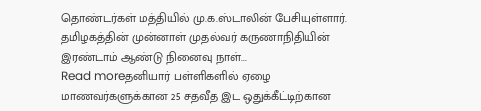தொண்டர்கள் மத்தியில் மு.க.ஸ்டாலின் பேசியுள்ளார். தமிழகத்தின் முன்னாள் முதல்வர் கருணாநிதியின் இரண்டாம் ஆண்டு நினைவு நாள்...
Read moreதனியார் பள்ளிகளில் ஏழை மாணவர்களுக்கான 25 சதவீத இட ஒதுக்கீட்டிற்கான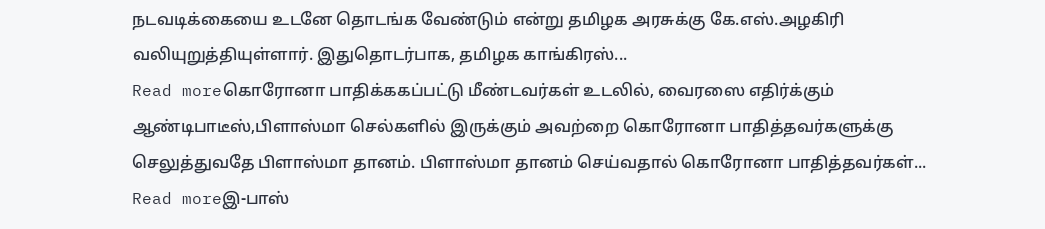நடவடிக்கையை உடனே தொடங்க வேண்டும் என்று தமிழக அரசுக்கு கே.எஸ்.அழகிரி வலியுறுத்தியுள்ளார். இதுதொடர்பாக, தமிழக காங்கிரஸ்...
Read moreகொரோனா பாதிக்ககப்பட்டு மீண்டவர்கள் உடலில், வைரஸை எதிர்க்கும் ஆண்டிபாடீஸ்,பிளாஸ்மா செல்களில் இருக்கும் அவற்றை கொரோனா பாதித்தவர்களுக்கு செலுத்துவதே பிளாஸ்மா தானம். பிளாஸ்மா தானம் செய்வதால் கொரோனா பாதித்தவர்கள்...
Read moreஇ-பாஸ்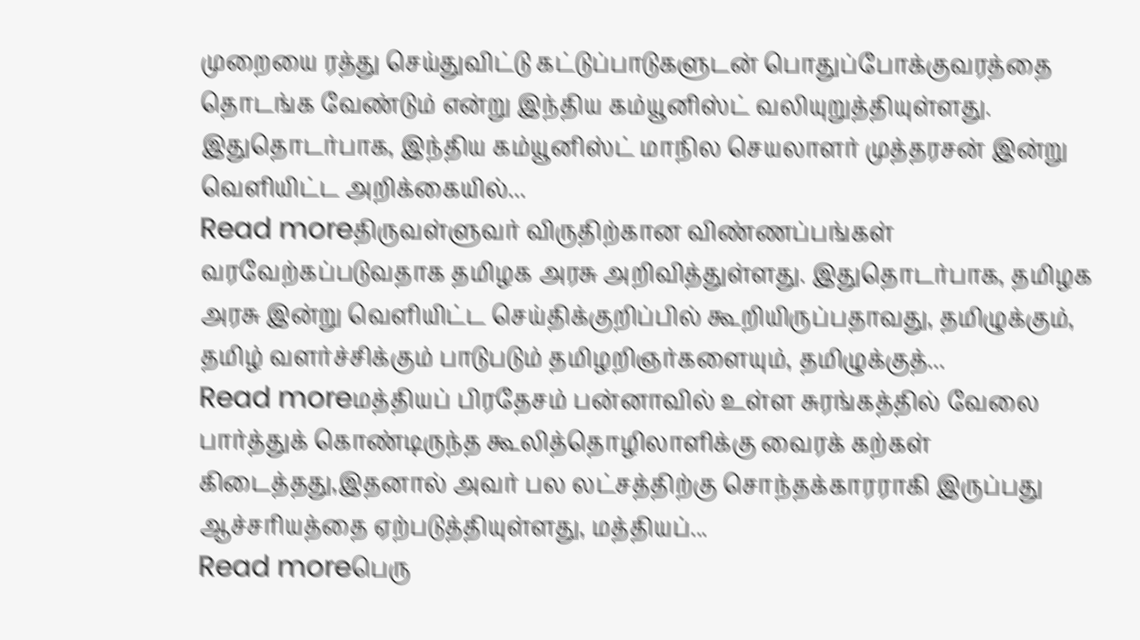முறையை ரத்து செய்துவிட்டு கட்டுப்பாடுகளுடன் பொதுப்போக்குவரத்தை தொடங்க வேண்டும் என்று இந்திய கம்யூனிஸ்ட் வலியுறுத்தியுள்ளது. இதுதொடர்பாக, இந்திய கம்யூனிஸ்ட் மாநில செயலாளர் முத்தரசன் இன்று வெளியிட்ட அறிக்கையில்...
Read moreதிருவள்ளுவர் விருதிற்கான விண்ணப்பங்கள் வரவேற்கப்படுவதாக தமிழக அரசு அறிவித்துள்ளது. இதுதொடர்பாக, தமிழக அரசு இன்று வெளியிட்ட செய்திக்குறிப்பில் கூறியிருப்பதாவது, தமிழுக்கும், தமிழ் வளர்ச்சிக்கும் பாடுபடும் தமிழறிஞர்களையும், தமிழுக்குத்...
Read moreமத்தியப் பிரதேசம் பன்னாவில் உள்ள சுரங்கத்தில் வேலை பார்த்துக் கொண்டிருந்த கூலித்தொழிலாளிக்கு வைரக் கற்கள் கிடைத்தது,இதனால் அவர் பல லட்சத்திற்கு சொந்தக்காரராகி இருப்பது ஆச்சரியத்தை ஏற்படுத்தியுள்ளது, மத்தியப்...
Read moreபெரு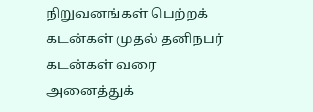நிறுவனங்கள் பெற்றக் கடன்கள் முதல் தனிநபர் கடன்கள் வரை அனைத்துக்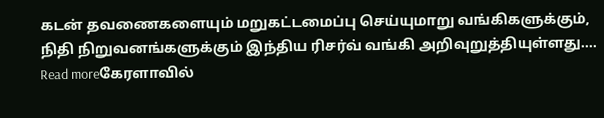கடன் தவணைகளையும் மறுகட்டமைப்பு செய்யுமாறு வங்கிகளுக்கும், நிதி நிறுவனங்களுக்கும் இந்திய ரிசர்வ் வங்கி அறிவுறுத்தியுள்ளது....
Read moreகேரளாவில்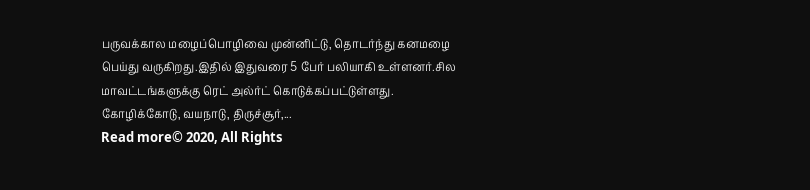பருவக்கால மழைப்பொழிவை முன்னிட்டு, தொடர்ந்து கனமழை பெய்து வருகிறது.இதில் இதுவரை 5 பேர் பலியாகி உள்ளனர்.சில மாவட்டங்களுக்கு ரெட் அல்ர்ட் கொடுக்கப்பட்டுள்ளது. கோழிக்கோடு, வயநாடு, திருச்சூர்,...
Read more© 2020, All Rights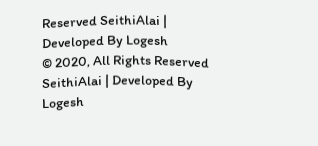Reserved SeithiAlai | Developed By Logesh
© 2020, All Rights Reserved SeithiAlai | Developed By Logesh